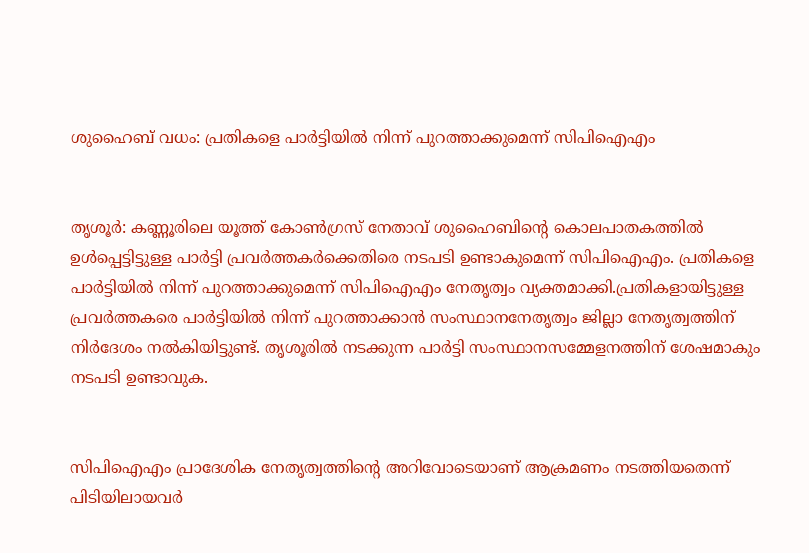ശുഹൈബ് വധം: പ്രതികളെ പാര്‍ട്ടിയില്‍ നിന്ന് പുറത്താക്കുമെന്ന് സിപിഐഎം


തൃശൂര്‍: കണ്ണൂരിലെ യൂത്ത് കോണ്‍ഗ്രസ് നേതാവ് ശുഹൈബിന്റെ കൊലപാതകത്തില്‍ ഉള്‍പ്പെട്ടിട്ടുള്ള പാര്‍ട്ടി പ്രവര്‍ത്തകര്‍ക്കെതിരെ നടപടി ഉണ്ടാകുമെന്ന് സിപിഐഎം. പ്രതികളെ പാര്‍ട്ടിയില്‍ നിന്ന് പുറത്താക്കുമെന്ന് സിപിഐഎം നേതൃത്വം വ്യക്തമാക്കി.പ്രതികളായിട്ടുള്ള പ്രവര്‍ത്തകരെ പാര്‍ട്ടിയില്‍ നിന്ന് പുറത്താക്കാന്‍ സംസ്ഥാനനേതൃത്വം ജില്ലാ നേതൃത്വത്തിന് നിര്‍ദേശം നല്‍കിയിട്ടുണ്ട്. തൃശൂരില്‍ നടക്കുന്ന പാര്‍ട്ടി സംസ്ഥാനസമ്മേളനത്തിന് ശേഷമാകും നടപടി ഉണ്ടാവുക.


സിപിഐഎം പ്രാദേശിക നേതൃത്വത്തിന്റെ അറിവോടെയാണ് ആക്രമണം നടത്തിയതെന്ന് പിടിയിലായവര്‍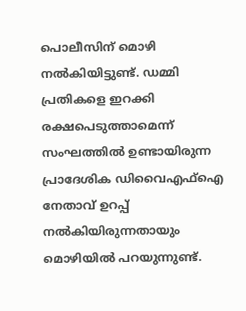പൊലീസിന് മൊഴി നല്‍കിയിട്ടുണ്ട്. ഡമ്മി പ്രതികളെ ഇറക്കി രക്ഷപെടുത്താമെന്ന് സംഘത്തില്‍ ഉണ്ടായിരുന്ന പ്രാദേശിക ഡിവൈഎഫ്‌ഐ നേതാവ് ഉറപ്പ് നല്‍കിയിരുന്നതായും മൊഴിയില്‍ പറയുന്നുണ്ട്.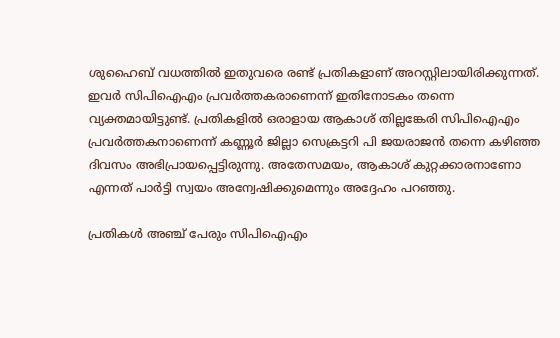ശുഹൈബ് വധത്തില്‍ ഇതുവരെ രണ്ട് പ്രതികളാണ് അറസ്റ്റിലായിരിക്കുന്നത്. ഇവര്‍ സിപിഐഎം പ്രവര്‍ത്തകരാണെന്ന് ഇതിനോടകം തന്നെ വ്യക്തമായിട്ടുണ്ട്. പ്രതികളില്‍ ഒരാളായ ആകാശ് തില്ലങ്കേരി സിപിഐഎം പ്രവര്‍ത്തകനാണെന്ന് കണ്ണൂര്‍ ജില്ലാ സെക്രട്ടറി പി ജയരാജന്‍ തന്നെ കഴിഞ്ഞ ദിവസം അഭിപ്രായപ്പെട്ടിരുന്നു. അതേസമയം, ആകാശ് കുറ്റക്കാരനാണോ എന്നത് പാര്‍ട്ടി സ്വയം അന്വേഷിക്കുമെന്നും അദ്ദേഹം പറഞ്ഞു.

പ്രതികള്‍ അഞ്ച് പേരും സിപിഐഎം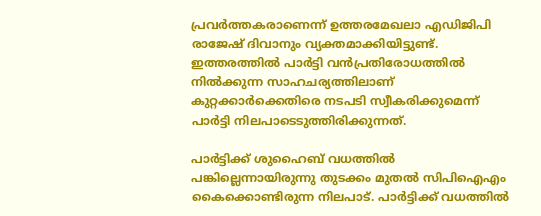പ്രവര്‍ത്തകരാണെന്ന് ഉത്തരമേഖലാ എഡിജിപി രാജേഷ് ദിവാനും വ്യക്തമാക്കിയിട്ടുണ്ട്. ഇത്തരത്തില്‍ പാര്‍ട്ടി വന്‍പ്രതിരോധത്തില്‍ നില്‍ക്കുന്ന സാഹചര്യത്തിലാണ് കുറ്റക്കാര്‍ക്കെതിരെ നടപടി സ്വീകരിക്കുമെന്ന് പാര്‍ട്ടി നിലപാടെടുത്തിരിക്കുന്നത്.

പാര്‍ട്ടിക്ക് ശുഹൈബ് വധത്തില്‍ പങ്കില്ലെന്നായിരുന്നു തുടക്കം മുതല്‍ സിപിഐഎം കൈക്കൊണ്ടിരുന്ന നിലപാട്. പാര്‍ട്ടിക്ക് വധത്തില്‍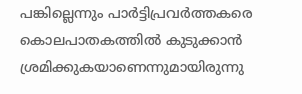പങ്കില്ലെന്നും പാര്‍ട്ടിപ്രവര്‍ത്തകരെ കൊലപാതകത്തില്‍ കുടുക്കാന്‍ ശ്രമിക്കുകയാണെന്നുമായിരുന്നു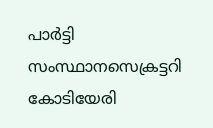പാര്‍ട്ടി സംസ്ഥാനസെക്രട്ടറി കോടിയേരി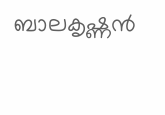ബാലകൃഷ്ണന്‍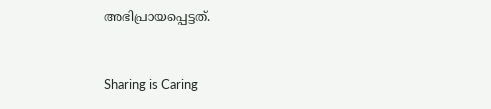അഭിപ്രായപ്പെട്ടത്.



Sharing is Caring